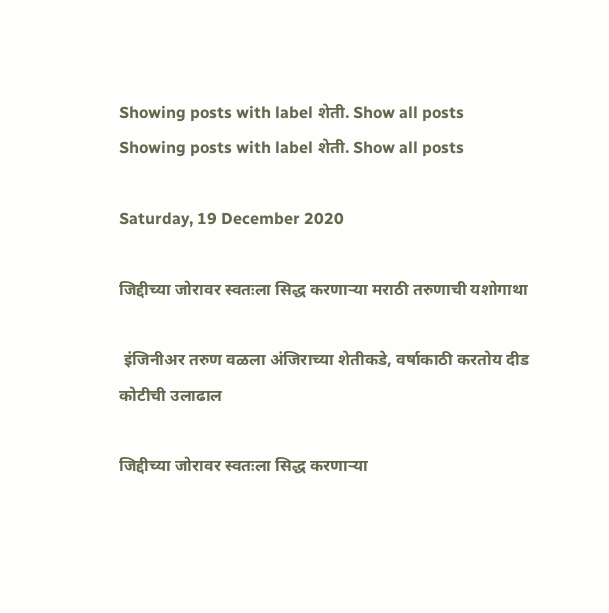Showing posts with label शेती. Show all posts
Showing posts with label शेती. Show all posts

Saturday, 19 December 2020

जिद्दीच्या जोरावर स्वतःला सिद्ध करणाऱ्या मराठी तरुणाची यशोगाथा

 इंजिनीअर तरुण वळला अंजिराच्या शेतीकडे, वर्षाकाठी करतोय दीड कोटीची उलाढाल

जिद्दीच्या जोरावर स्वतःला सिद्ध करणाऱ्या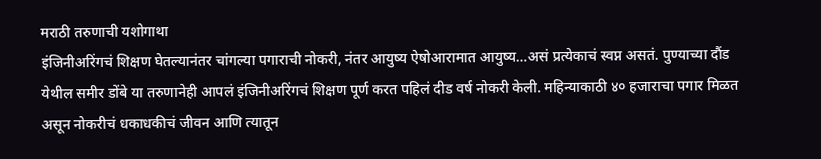मराठी तरुणाची यशोगाथा
इंजिनीअरिंगचं शिक्षण घेतल्यानंतर चांगल्या पगाराची नोकरी, नंतर आयुष्य ऐषोआरामात आयुष्य…असं प्रत्येकाचं स्वप्न असतं. पुण्याच्या दौंड येथील समीर डोंबे या तरुणानेही आपलं इंजिनीअरिंगचं शिक्षण पूर्ण करत पहिलं दीड वर्ष नोकरी केली. महिन्याकाठी ४० हजाराचा पगार मिळत असून नोकरीचं धकाधकीचं जीवन आणि त्यातून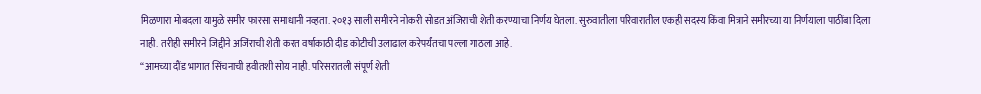मिळणारा मोबदला यामुळे समीर फारसा समाधानी नव्हता. २०१३ साली समीरने नोकरी सोडत अंजिराची शेती करण्याचा निर्णय घेतला. सुरुवातीला परिवारातील एकही सदस्य किंवा मित्राने समीरच्या या निर्णयाला पाठींबा दिला नाही. तरीही समीरने जिद्दीने अजिंराची शेती करत वर्षाकाठी दीड कोटीची उलाढाल करेपर्यंतचा पल्ला गाठला आहे.
“आमच्या दौंड भागात सिंचनाची हवीतशी सोय नाही. परिसरातली संपूर्ण शेती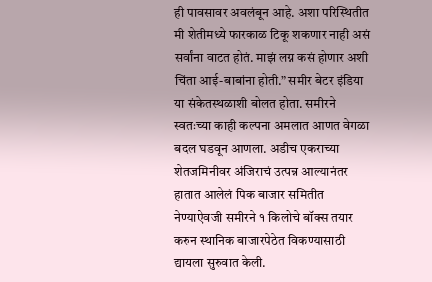ही पावसावर अवलंबून आहे. अशा परिस्थितीत मी शेतीमध्ये फारकाळ टिकू शकणार नाही असं सर्वांना वाटत होतं. माझं लग्न कसं होणार अशी चिंता आई-बाबांना होती.” समीर बेटर इंडिया या संकेतस्थळाशी बोलत होता. समीरने स्वतःच्या काही कल्पना अमलात आणत वेगळा बदल घडवून आणला. अडीच एकराच्या शेतजमिनीवर अंजिराचं उत्पन्न आल्यानंतर हातात आलेलं पिक बाजार समितीत नेण्याऐवजी समीरने १ किलोचे बॉक्स तयार करुन स्थानिक बाजारपेठेत विकण्यासाठी द्यायला सुरुवात केली.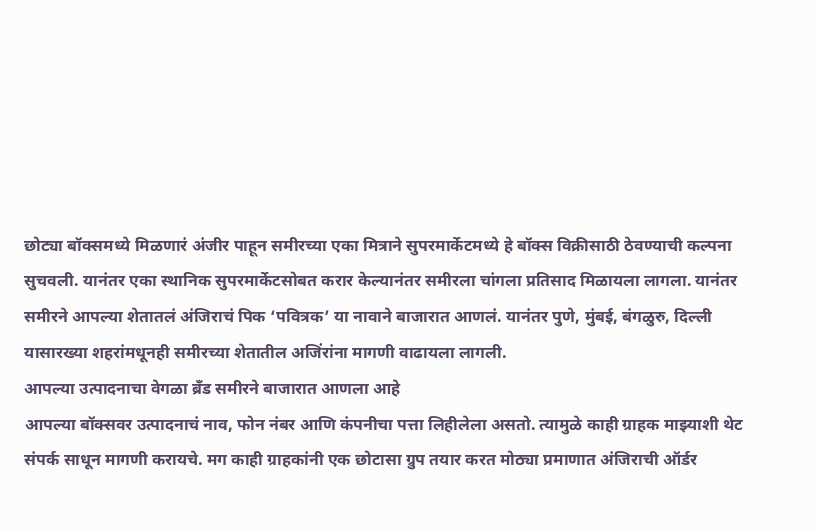छोट्या बॉक्समध्ये मिळणारं अंजीर पाहून समीरच्या एका मित्राने सुपरमार्केटमध्ये हे बॉक्स विक्रीसाठी ठेवण्याची कल्पना सुचवली. यानंतर एका स्थानिक सुपरमार्केटसोबत करार केल्यानंतर समीरला चांगला प्रतिसाद मिळायला लागला. यानंतर समीरने आपल्या शेतातलं अंजिराचं पिक ‘पवित्रक’ या नावाने बाजारात आणलं. यानंतर पुणे, मुंबई, बंगळुरु, दिल्ली यासारख्या शहरांमधूनही समीरच्या शेतातील अजिंरांना मागणी वाढायला लागली.
आपल्या उत्पादनाचा वेगळा ब्रँड समीरने बाजारात आणला आहे
आपल्या बॉक्सवर उत्पादनाचं नाव, फोन नंबर आणि कंपनीचा पत्ता लिहीलेला असतो. त्यामुळे काही ग्राहक माझ्याशी थेट संपर्क साधून मागणी करायचे. मग काही ग्राहकांनी एक छोटासा ग्रुप तयार करत मोठ्या प्रमाणात अंजिराची ऑर्डर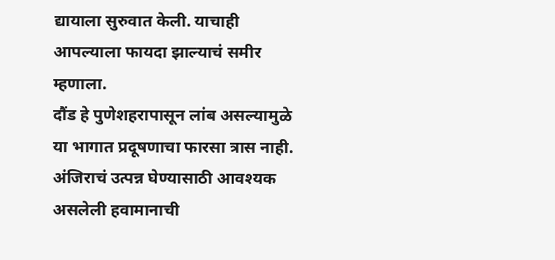द्यायाला सुरुवात केली. याचाही आपल्याला फायदा झाल्याचं समीर म्हणाला.
दौंड हे पुणेशहरापासून लांब असल्यामुळे या भागात प्रदूषणाचा फारसा त्रास नाही. अंजिराचं उत्पन्न घेण्यासाठी आवश्यक असलेली हवामानाची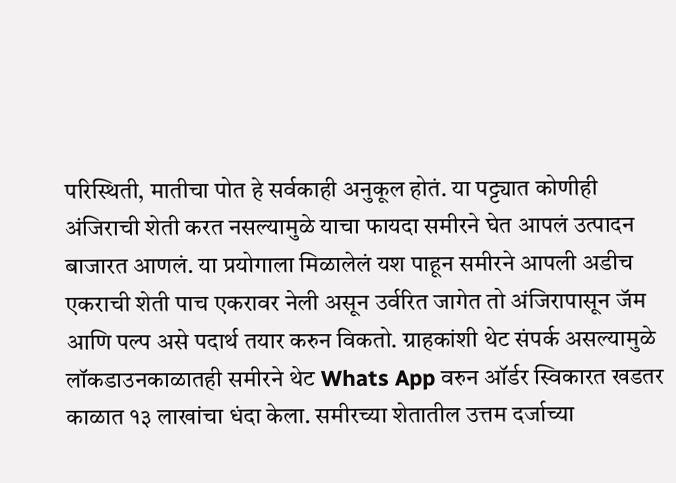परिस्थिती, मातीचा पोत हे सर्वकाही अनुकूल होतं. या पट्ट्यात कोणीही अंजिराची शेती करत नसल्यामुळे याचा फायदा समीरने घेत आपलं उत्पादन बाजारत आणलं. या प्रयोगाला मिळालेलं यश पाहून समीरने आपली अडीच एकराची शेती पाच एकरावर नेली असून उर्वरित जागेत तो अंजिरापासून जॅम आणि पल्प असे पदार्थ तयार करुन विकतो. ग्राहकांशी थेट संपर्क असल्यामुळे लॉकडाउनकाळातही समीरने थेट Whats App वरुन ऑर्डर स्विकारत खडतर काळात १३ लाखांचा धंदा केला. समीरच्या शेतातील उत्तम दर्जाच्या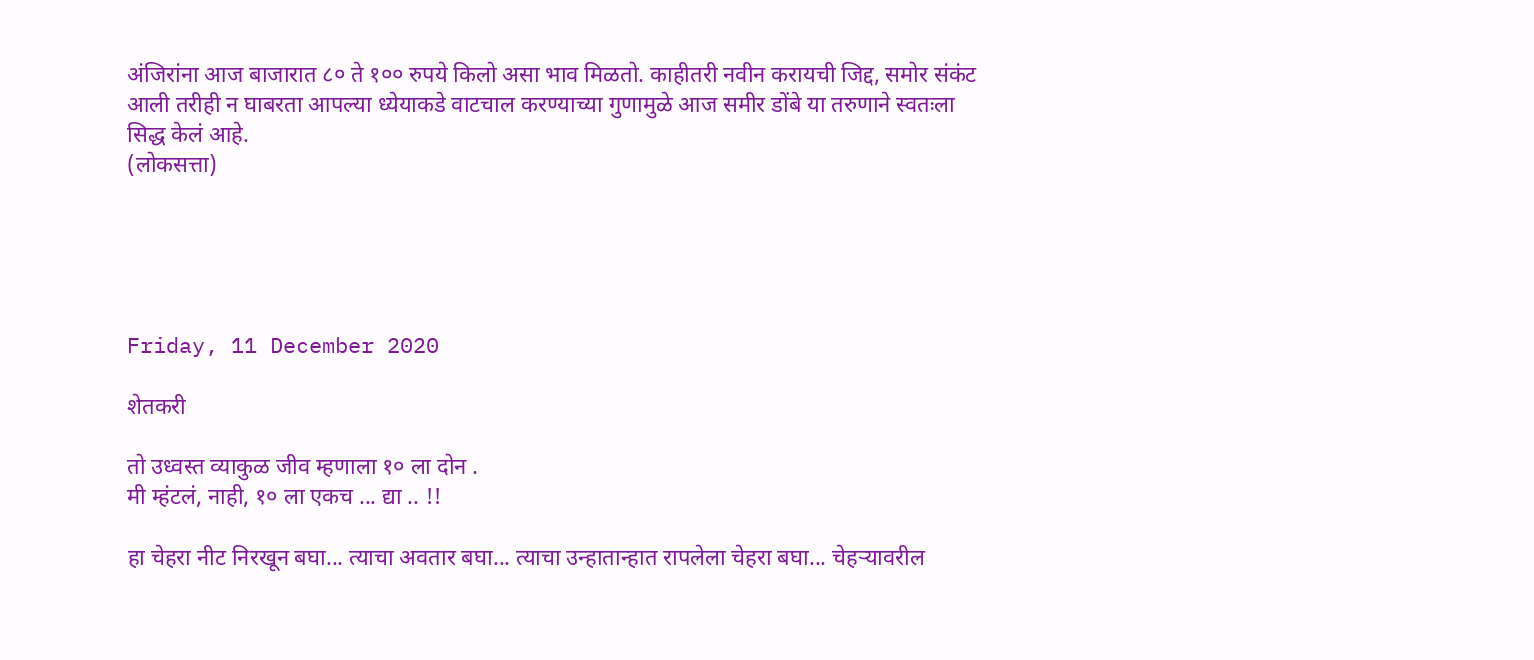अंजिरांना आज बाजारात ८० ते १०० रुपये किलो असा भाव मिळतो. काहीतरी नवीन करायची जिद्द, समोर संकंट आली तरीही न घाबरता आपल्या ध्येयाकडे वाटचाल करण्याच्या गुणामुळे आज समीर डोंबे या तरुणाने स्वतःला सिद्ध केलं आहे.
(लोकसत्ता)





Friday, 11 December 2020

शेतकरी

तो उध्वस्त व्याकुळ जीव म्हणाला १० ला दोन .
मी म्हंटलं, नाही, १० ला एकच ... द्या .. !!

हा चेहरा नीट निरखून बघा... त्याचा अवतार बघा... त्याचा उन्हातान्हात रापलेला चेहरा बघा... चेहऱ्यावरील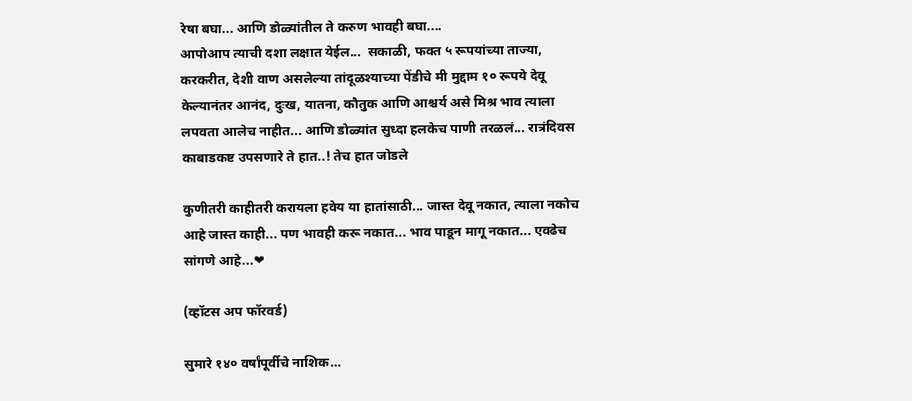रेषा बघा... आणि डोळ्यांतील ते करुण भावही बघा....
आपोआप त्याची दशा लक्षात येईल...  सकाळी, फक्त ५ रूपयांच्या ताज्या, करकरीत, देशी वाण असलेल्या तांदूळश्याच्या पेंडीचे मी मुद्दाम १० रूपये देवू केल्यानंतर आनंद, दुःख, यातना, कौतुक आणि आश्चर्य असे मिश्र भाव त्याला लपवता आलेच नाहीत... आणि डोळ्यांत सुध्दा हलकेच पाणी तरळलं... रात्रंदिवस काबाडकष्ट उपसणारे ते हात..! तेच हात जोडले

कुणीतरी काहीतरी करायला हवेय या हातांसाठी... जास्त देवू नकात, त्याला नकोच आहे जास्त काही... पण भावही करू नकात... भाव पाडून मागू नकात... एवढेच सांगणे आहे...❤

(व्हॉटस अप फॉरवर्ड)

सुमारे १४० वर्षांपूर्वीचे नाशिक…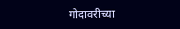गोदावरीच्या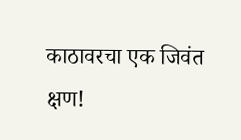काठावरचा एक जिवंत क्षण!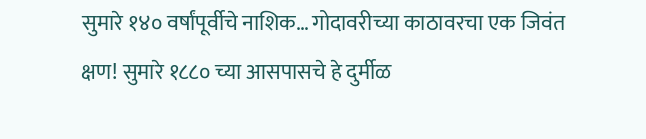सुमारे १४० वर्षांपूर्वीचे नाशिक… गोदावरीच्या काठावरचा एक जिवंत क्षण! सुमारे १८८० च्या आसपासचे हे दुर्मीळ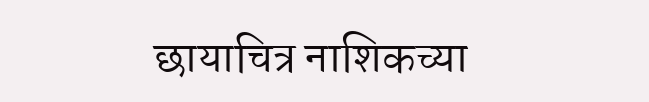छायाचित्र नाशिकच्या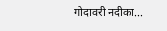गोदावरी नदीका...